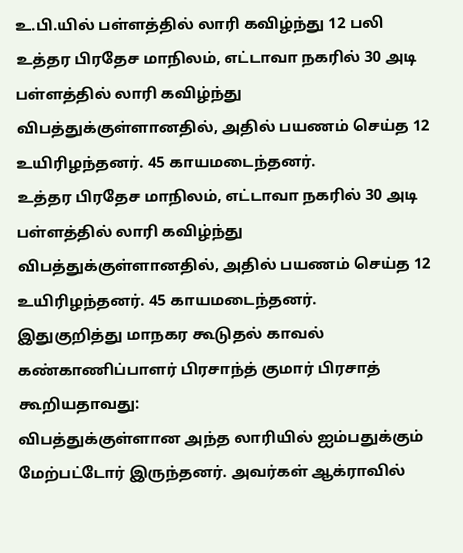உ.பி.யில் பள்ளத்தில் லாரி கவிழ்ந்து 12 பலி
உத்தர பிரதேச மாநிலம், எட்டாவா நகரில் 30 அடி பள்ளத்தில் லாரி கவிழ்ந்து விபத்துக்குள்ளானதில், அதில் பயணம் செய்த 12 உயிரிழந்தனர். 45 காயமடைந்தனர்.
உத்தர பிரதேச மாநிலம், எட்டாவா நகரில் 30 அடி பள்ளத்தில் லாரி கவிழ்ந்து விபத்துக்குள்ளானதில், அதில் பயணம் செய்த 12 உயிரிழந்தனர். 45 காயமடைந்தனர்.
இதுகுறித்து மாநகர கூடுதல் காவல் கண்காணிப்பாளர் பிரசாந்த் குமார் பிரசாத் கூறியதாவது:
விபத்துக்குள்ளான அந்த லாரியில் ஐம்பதுக்கும் மேற்பட்டோர் இருந்தனர். அவர்கள் ஆக்ராவில்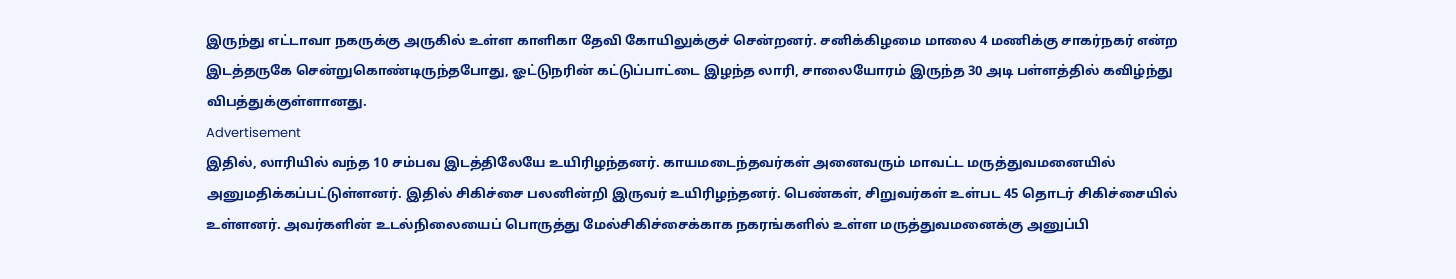இருந்து எட்டாவா நகருக்கு அருகில் உள்ள காளிகா தேவி கோயிலுக்குச் சென்றனர். சனிக்கிழமை மாலை 4 மணிக்கு சாகர்நகர் என்ற இடத்தருகே சென்றுகொண்டிருந்தபோது, ஓட்டுநரின் கட்டுப்பாட்டை இழந்த லாரி, சாலையோரம் இருந்த 30 அடி பள்ளத்தில் கவிழ்ந்து விபத்துக்குள்ளானது.
Advertisement
இதில், லாரியில் வந்த 10 சம்பவ இடத்திலேயே உயிரிழந்தனர். காயமடைந்தவர்கள் அனைவரும் மாவட்ட மருத்துவமனையில் அனுமதிக்கப்பட்டுள்ளனர். இதில் சிகிச்சை பலனின்றி இருவர் உயிரிழந்தனர். பெண்கள், சிறுவர்கள் உள்பட 45 தொடர் சிகிச்சையில் உள்ளனர். அவர்களின் உடல்நிலையைப் பொருத்து மேல்சிகிச்சைக்காக நகரங்களில் உள்ள மருத்துவமனைக்கு அனுப்பி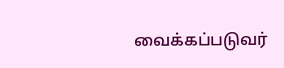வைக்கப்படுவர்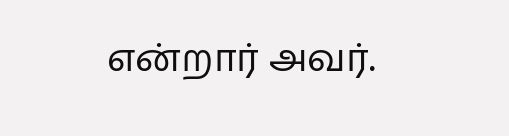என்றார் அவர்.